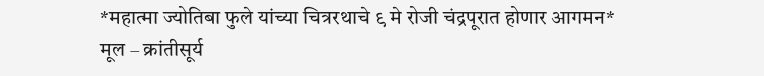*महात्मा ज्योतिबा फुले यांच्या चित्ररथाचे ९ मे रोजी चंद्रपूरात होणार आगमन*
मूल – क्रांतीसूर्य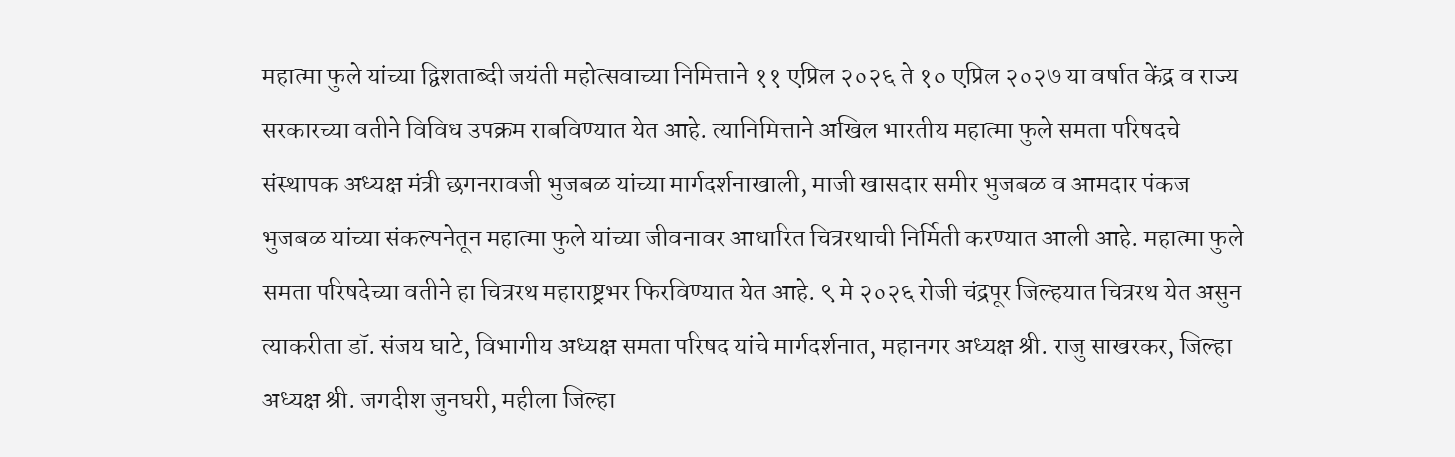महात्मा फुले यांच्या द्विशताब्दी जयंती महोत्सवाच्या निमित्ताने ११ एप्रिल २०२६ ते १० एप्रिल २०२७ या वर्षात केंद्र व राज्य सरकारच्या वतीने विविध उपक्रम राबविण्यात येत आहे. त्यानिमित्ताने अखिल भारतीय महात्मा फुले समता परिषदचे संस्थापक अध्यक्ष मंत्री छगनरावजी भुजबळ यांच्या मार्गदर्शनाखाली, माजी खासदार समीर भुजबळ व आमदार पंकज भुजबळ यांच्या संकल्पनेतून महात्मा फुले यांच्या जीवनावर आधारित चित्ररथाची निर्मिती करण्यात आली आहे. महात्मा फुले समता परिषदेच्या वतीने हा चित्ररथ महाराष्ट्रभर फिरविण्यात येत आहे. ९ मे २०२६ रोजी चंद्रपूर जिल्हयात चित्ररथ येत असुन त्याकरीता डॉ. संजय घाटे, विभागीय अध्यक्ष समता परिषद यांचे मार्गदर्शनात, महानगर अध्यक्ष श्री. राजु साखरकर, जिल्हा अध्यक्ष श्री. जगदीश जुनघरी, महीला जिल्हा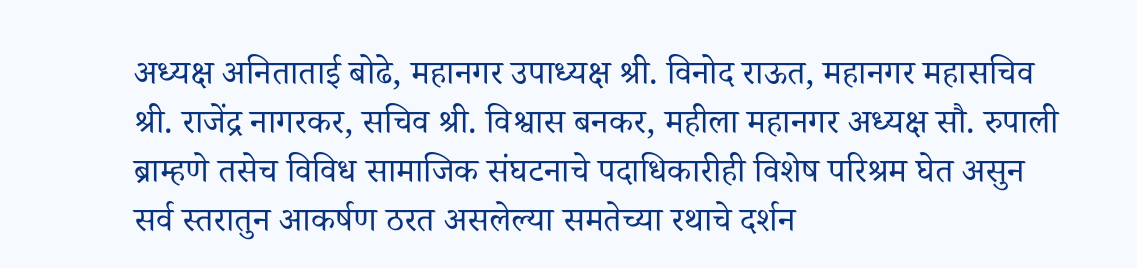अध्यक्ष अनिताताई बोढे, महानगर उपाध्यक्ष श्री. विनोद राऊत, महानगर महासचिव श्री. राजेंद्र नागरकर, सचिव श्री. विश्वास बनकर, महीला महानगर अध्यक्ष सौ. रुपाली ब्राम्हणे तसेच विविध सामाजिक संघटनाचे पदाधिकारीही विशेष परिश्रम घेत असुन सर्व स्तरातुन आकर्षण ठरत असलेल्या समतेच्या रथाचे दर्शन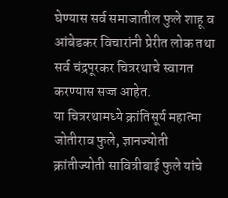घेण्यास सर्व समाजातील फुले शाहू व आंबेडकर विचारांनी प्रेरीत लोक तथा सर्व चंद्रपूरकर चित्ररथाचे स्वागत करण्यास सज्ज आहेत.
या चित्ररथामध्ये क्रांतिसूर्य महात्मा जोतीराव फुले, ज्ञानज्योती क्रांतीज्योती सावित्रीबाई फुले यांचे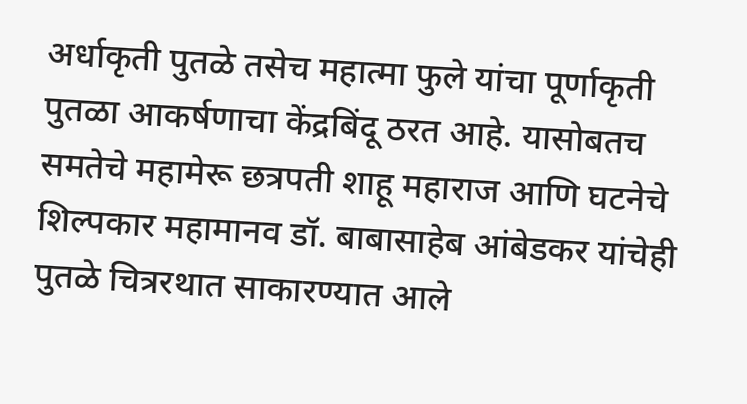अर्धाकृती पुतळे तसेच महात्मा फुले यांचा पूर्णाकृती पुतळा आकर्षणाचा केंद्रबिंदू ठरत आहे. यासोबतच समतेचे महामेरू छत्रपती शाहू महाराज आणि घटनेचे शिल्पकार महामानव डॉ. बाबासाहेब आंबेडकर यांचेही पुतळे चित्ररथात साकारण्यात आले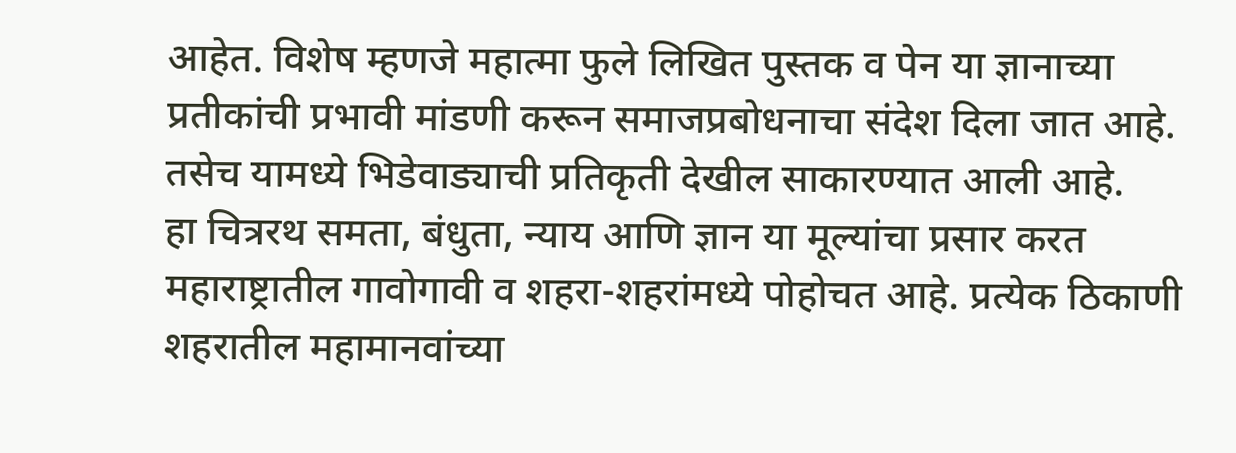आहेत. विशेष म्हणजे महात्मा फुले लिखित पुस्तक व पेन या ज्ञानाच्या प्रतीकांची प्रभावी मांडणी करून समाजप्रबोधनाचा संदेश दिला जात आहे. तसेच यामध्ये भिडेवाड्याची प्रतिकृती देखील साकारण्यात आली आहे.
हा चित्ररथ समता, बंधुता, न्याय आणि ज्ञान या मूल्यांचा प्रसार करत महाराष्ट्रातील गावोगावी व शहरा-शहरांमध्ये पोहोचत आहे. प्रत्येक ठिकाणी शहरातील महामानवांच्या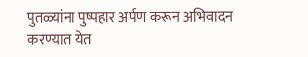पुतळ्यांना पुष्पहार अर्पण करून अभिवादन करण्यात येत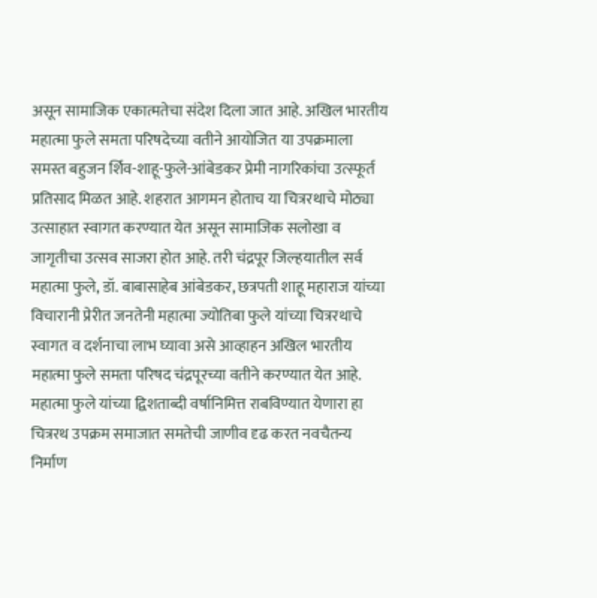असून सामाजिक एकात्मतेचा संदेश दिला जात आहे. अखिल भारतीय महात्मा फुले समता परिषदेच्या वतीने आयोजित या उपक्रमाला समस्त बहुजन र्शिव-शाहू-फुले-आंबेडकर प्रेमी नागरिकांचा उत्स्फूर्त प्रतिसाद मिळत आहे. शहरात आगमन होताच या चित्ररथाचे मोठ्या उत्साहात स्वागत करण्यात येत असून सामाजिक सलोखा व जागृतीचा उत्सव साजरा होत आहे. तरी चंद्रपूर जिल्हयातील सर्व महात्मा फुले, डॉ. बाबासाहेब आंबेडकर, छत्रपती शाहू महाराज यांच्या विचारानी प्रेरीत जनतेनी महात्मा ज्योतिबा फुले यांच्या चित्ररथाचे स्वागत व दर्शनाचा लाभ घ्यावा असे आव्हाहन अखिल भारतीय महात्मा फुले समता परिषद चंद्रपूरच्या वतीने करण्यात येत आहे.
महात्मा फुले यांच्या द्विशताब्दी वर्षानिमित्त राबविण्यात येणारा हा चित्ररथ उपक्रम समाजात समतेची जाणीव दृढ करत नवचैतन्य निर्माण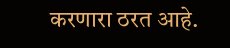करणारा ठरत आहे.